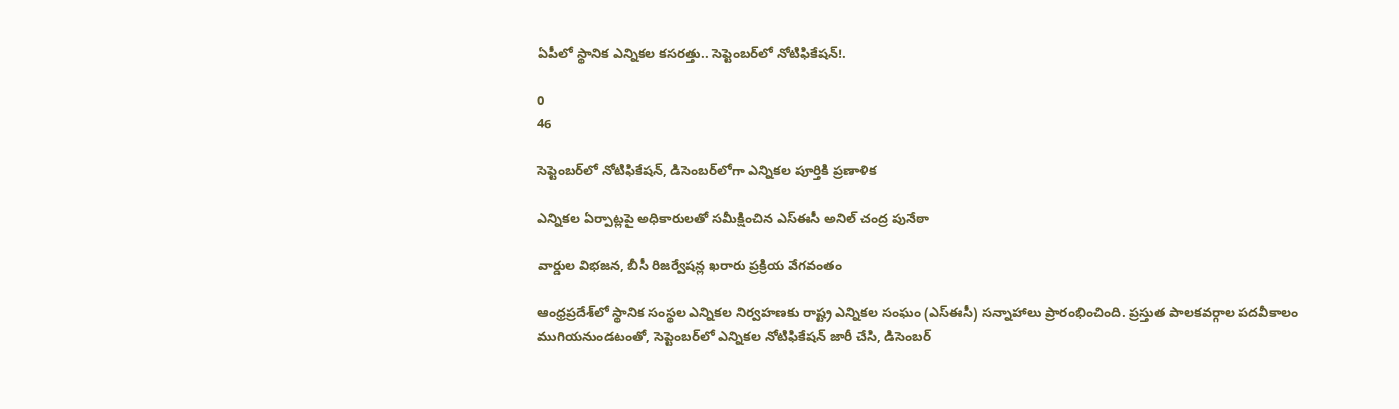ఏపీలో స్థానిక ఎన్నికల కసరత్తు.. సెప్టెంబర్‌లో నోటిఫికేషన్!.

0
46

సెప్టెంబర్‌లో నోటిఫికేషన్, డిసెంబర్‌లోగా ఎన్నికల పూర్తికి ప్రణాళిక

ఎన్నికల ఏర్పాట్లపై అధికారులతో సమీక్షించిన ఎస్‌ఈసీ అనిల్ చంద్ర పునేఠా

వార్డుల విభజన, బీసీ రిజర్వేషన్ల ఖరారు ప్రక్రియ వేగవంతం

ఆంధ్రప్రదేశ్‌లో స్థానిక సంస్థల ఎన్నికల నిర్వహణకు రాష్ట్ర ఎన్నికల సంఘం (ఎస్ఈసీ) సన్నాహాలు ప్రారంభించింది. ప్రస్తుత పాలకవర్గాల పదవీకాలం ముగియనుండటంతో, సెప్టెంబర్‌లో ఎన్నికల నోటిఫికేషన్ జారీ చేసి, డిసెంబర్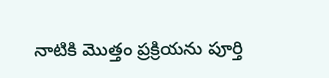నాటికి మొత్తం ప్రక్రియను పూర్తి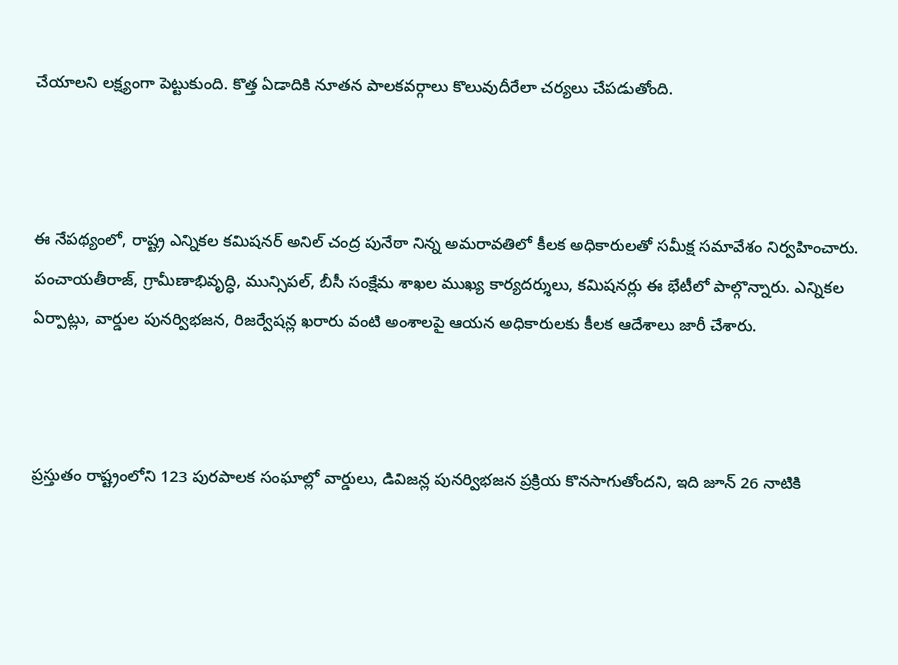చేయాలని లక్ష్యంగా పెట్టుకుంది. కొత్త ఏడాదికి నూతన పాలకవర్గాలు కొలువుదీరేలా చర్యలు చేపడుతోంది.



ఈ నేపథ్యంలో, రాష్ట్ర ఎన్నికల కమిషనర్ అనిల్ చంద్ర పునేఠా నిన్న అమరావతిలో కీలక అధికారులతో సమీక్ష సమావేశం నిర్వహించారు. పంచాయతీరాజ్, గ్రామీణాభివృద్ధి, మున్సిపల్, బీసీ సంక్షేమ శాఖల ముఖ్య కార్యదర్శులు, కమిషనర్లు ఈ భేటీలో పాల్గొన్నారు. ఎన్నికల ఏర్పాట్లు, వార్డుల పునర్విభజన, రిజర్వేషన్ల ఖరారు వంటి అంశాలపై ఆయన అధికారులకు కీలక ఆదేశాలు జారీ చేశారు.



ప్రస్తుతం రాష్ట్రంలోని 123 పురపాలక సంఘాల్లో వార్డులు, డివిజన్ల పునర్విభజన ప్రక్రియ కొనసాగుతోందని, ఇది జూన్ 26 నాటికి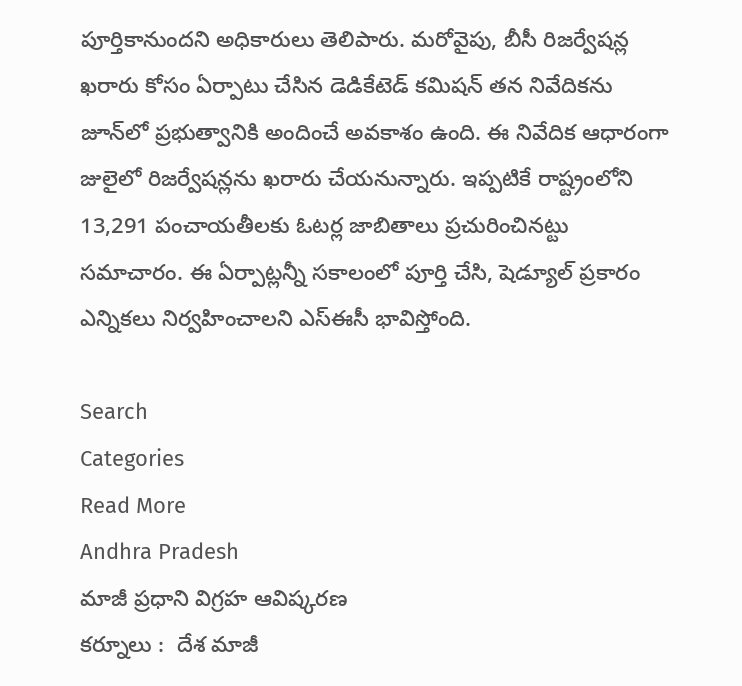పూర్తికానుందని అధికారులు తెలిపారు. మరోవైపు, బీసీ రిజర్వేషన్ల ఖరారు కోసం ఏర్పాటు చేసిన డెడికేటెడ్ కమిషన్ తన నివేదికను జూన్‌లో ప్రభుత్వానికి అందించే అవకాశం ఉంది. ఈ నివేదిక ఆధారంగా జులైలో రిజర్వేషన్లను ఖరారు చేయనున్నారు. ఇప్పటికే రాష్ట్రంలోని 13,291 పంచాయతీలకు ఓటర్ల జాబితాలు ప్రచురించినట్టు సమాచారం. ఈ ఏర్పాట్లన్నీ సకాలంలో పూర్తి చేసి, షెడ్యూల్ ప్రకారం ఎన్నికలు నిర్వహించాలని ఎస్‌ఈసీ భావిస్తోంది.

Search
Categories
Read More
Andhra Pradesh
మాజీ ప్రధాని విగ్రహ ఆవిష్కరణ
కర్నూలు :  దేశ మాజీ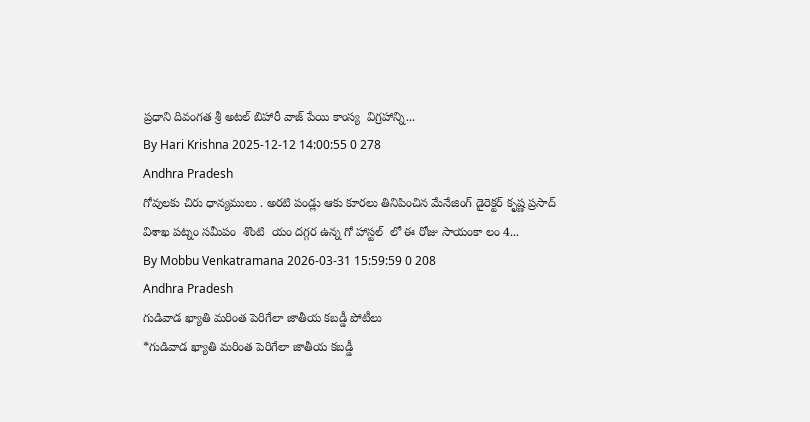ప్రధాని దివంగత శ్రీ అటల్ బిహారీ వాజ్ పేయి కాంస్య  విగ్రహాన్ని...
By Hari Krishna 2025-12-12 14:00:55 0 278
Andhra Pradesh
గోవులకు చిరు ధాన్యములు . అరటి పండ్లు ఆకు కూరలు తినిపించిన మేనేజింగ్ డైరెక్టర్ కృష్ణ ప్రసాద్
విశాఖ పట్నం సమీపం  శొంటి  యం దగ్గర ఉన్న గో హాస్టల్  లో ఈ రోజు సాయంకా లం 4...
By Mobbu Venkatramana 2026-03-31 15:59:59 0 208
Andhra Pradesh
గుడివాడ ఖ్యాతి మరింత పెరిగేలా జాతీయ కబడ్డీ పోటీలు
*గుడివాడ ఖ్యాతి మరింత పెరిగేలా జాతీయ కబడ్డీ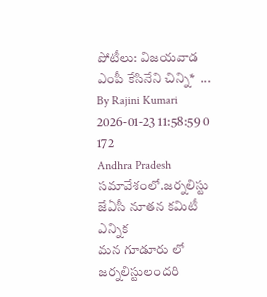పోటీలు: విజయవాడ ఎంపీ కేసినేని చిన్ని*  ...
By Rajini Kumari 2026-01-23 11:58:59 0 172
Andhra Pradesh
సమావేశంలో.జర్నలిస్టు జేఏసీ నూతన కమిటీ ఎన్నిక
మన గూడూరు లో జర్నలిస్టులందరి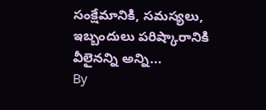సంక్షేమానికి, సమస్యలు, ఇబ్బందులు పరిష్కారానికి వీలైనన్ని అన్ని...
By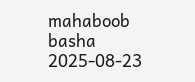mahaboob basha 2025-08-23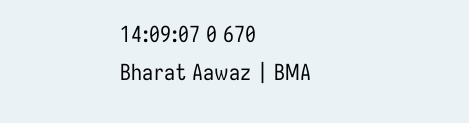14:09:07 0 670
Bharat Aawaz | BMA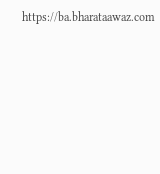https://ba.bharataawaz.com